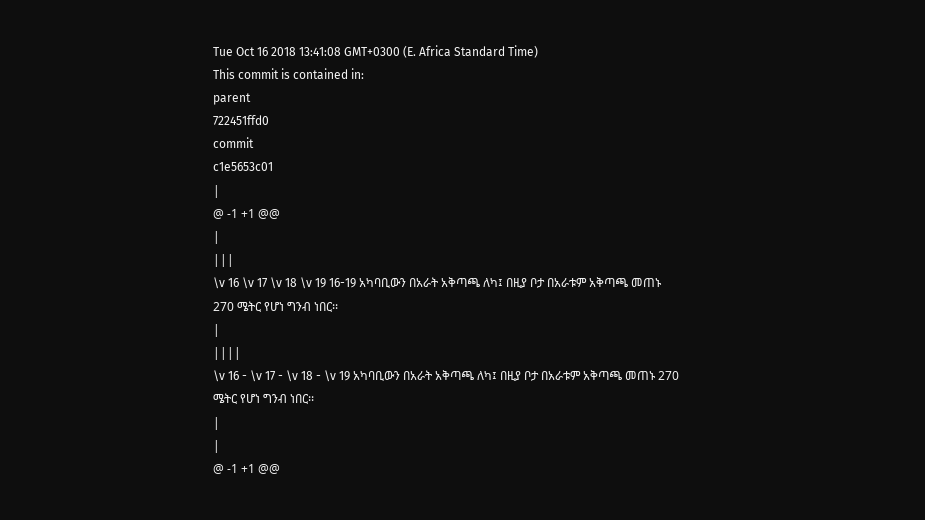Tue Oct 16 2018 13:41:08 GMT+0300 (E. Africa Standard Time)
This commit is contained in:
parent
722451ffd0
commit
c1e5653c01
|
@ -1 +1 @@
|
|||
\v 16 \v 17 \v 18 \v 19 16-19 አካባቢውን በአራት አቅጣጫ ለካ፤ በዚያ ቦታ በአራቱም አቅጣጫ መጠኑ 270 ሜትር የሆነ ግንብ ነበር፡፡
|
||||
\v 16 - \v 17 - \v 18 - \v 19 አካባቢውን በአራት አቅጣጫ ለካ፤ በዚያ ቦታ በአራቱም አቅጣጫ መጠኑ 270 ሜትር የሆነ ግንብ ነበር፡፡
|
|
@ -1 +1 @@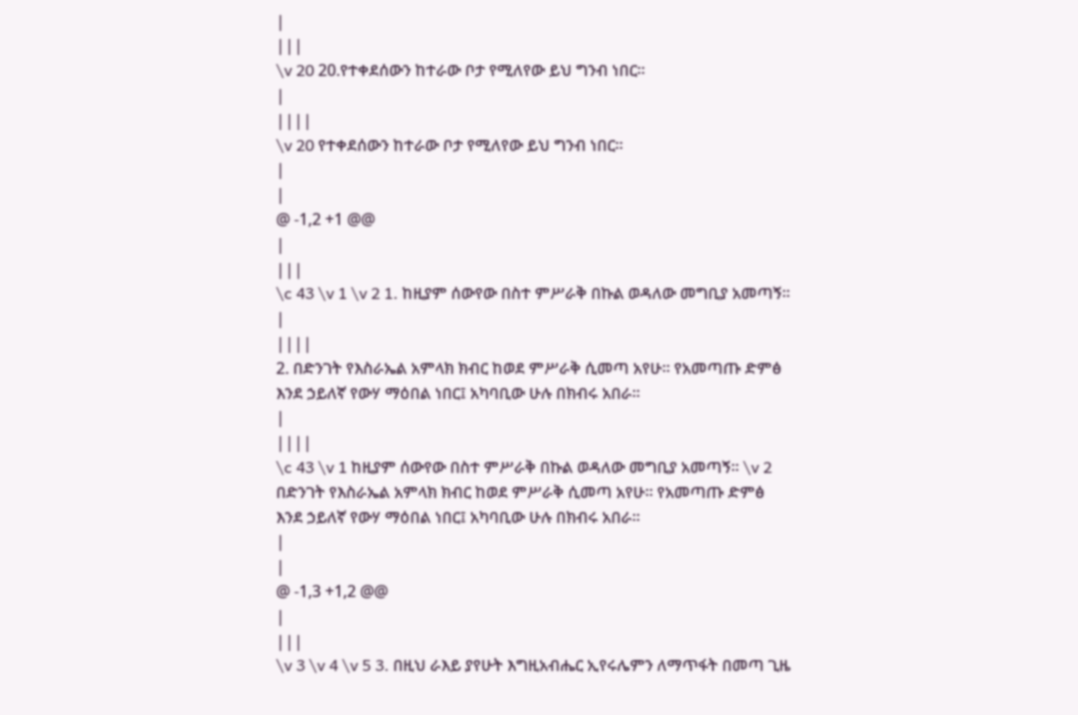|
|||
\v 20 20.የተቀደሰውን ከተራው ቦታ የሚለየው ይህ ግንብ ነበር፡፡
|
||||
\v 20 የተቀደሰውን ከተራው ቦታ የሚለየው ይህ ግንብ ነበር፡፡
|
|
@ -1,2 +1 @@
|
|||
\c 43 \v 1 \v 2 1. ከዚያም ሰውየው በስተ ምሥራቅ በኩል ወዳለው መግቢያ አመጣኝ፡፡
|
||||
2. በድንገት የእስራኤል አምላክ ክብር ከወደ ምሥራቅ ሲመጣ አየሁ፡፡ የአመጣጡ ድምፅ እንደ ኃይለኛ የውሃ ማዕበል ነበር፤ አካባቢው ሁሉ በክብሩ አበራ፡፡
|
||||
\c 43 \v 1 ከዚያም ሰውየው በስተ ምሥራቅ በኩል ወዳለው መግቢያ አመጣኝ፡፡ \v 2 በድንገት የእስራኤል አምላክ ክብር ከወደ ምሥራቅ ሲመጣ አየሁ፡፡ የአመጣጡ ድምፅ እንደ ኃይለኛ የውሃ ማዕበል ነበር፤ አካባቢው ሁሉ በክብሩ አበራ፡፡
|
|
@ -1,3 +1,2 @@
|
|||
\v 3 \v 4 \v 5 3. በዚህ ራእይ ያየሁት እግዚአብሔር ኢየሩሌምን ለማጥፋት በመጣ ጊዜ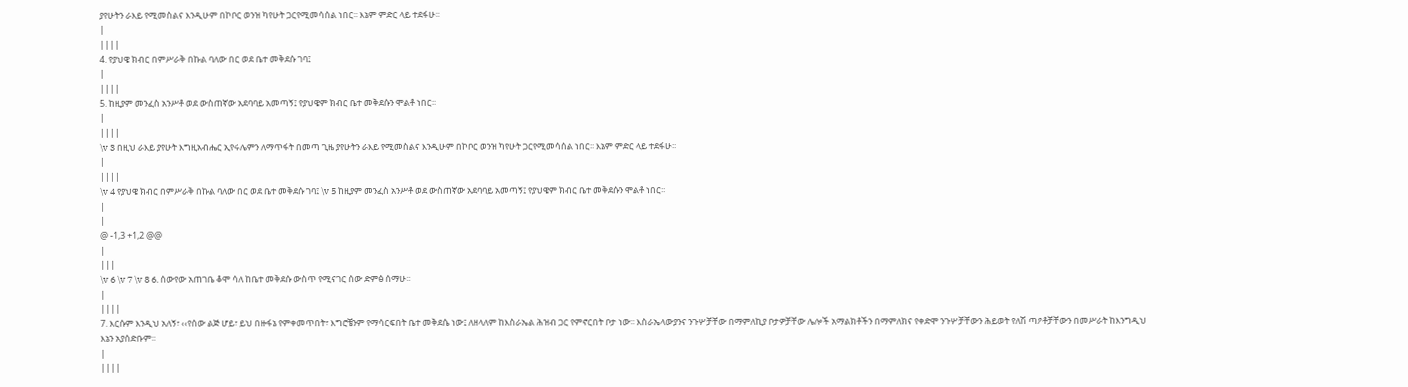ያየሁትን ራእይ የሚመስልና እንዲሁም በኮቦር ወንዝ ካየሁት ጋርየሚመሳሰል ነበር፡፡ እኔም ምድር ላይ ተደፋሁ፡፡
|
||||
4. የያህዌ ክብር በምሥራቅ በኩል ባለው በር ወደ ቤተ መቅደሱ ገባ፤
|
||||
5. ከዚያም መንፈስ አንሥቶ ወደ ውስጠኛው አደባባይ አመጣኝ፤ የያህዌም ክብር ቤተ መቅደሱን ሞልቶ ነበር፡፡
|
||||
\v 3 በዚህ ራእይ ያየሁት እግዚአብሔር ኢየሩሌምን ለማጥፋት በመጣ ጊዜ ያየሁትን ራእይ የሚመስልና እንዲሁም በኮቦር ወንዝ ካየሁት ጋርየሚመሳሰል ነበር፡፡ እኔም ምድር ላይ ተደፋሁ፡፡
|
||||
\v 4 የያህዌ ክብር በምሥራቅ በኩል ባለው በር ወደ ቤተ መቅደሱ ገባ፤ \v 5 ከዚያም መንፈስ አንሥቶ ወደ ውስጠኛው አደባባይ አመጣኝ፤ የያህዌም ክብር ቤተ መቅደሱን ሞልቶ ነበር፡፡
|
|
@ -1,3 +1,2 @@
|
|||
\v 6 \v 7 \v 8 6. ሰውየው አጠገቤ ቆሞ ሳለ ከቤተ መቅደሱ ውስጥ የሚናገር ሰው ድምፅ ሰማሁ፡፡
|
||||
7. እርሱም እንዲህ አለኝ፣ ‹‹የሰው ልጅ ሆይ፣ ይህ በዙፋኔ የምቀመጥበት፣ እግሮቼንም የማሳርፍበት ቤተ መቅደሴ ነው፤ ለዘላለም ከእስራኤል ሕዝብ ጋር የምኖርበት ቦታ ነው፡፡ እስራኤላውያንና ንጉሦቻቸው በማምለኪያ ቦታዎቻቸው ሌሎች አማልክቶችን በማምለክና የቀድሞ ንጉሦቻቸውን ሕይወት የለሽ ጣዖቶቻቸውን በመሥራት ከእንግዲህ እኔን አያሰድቡም፡፡
|
||||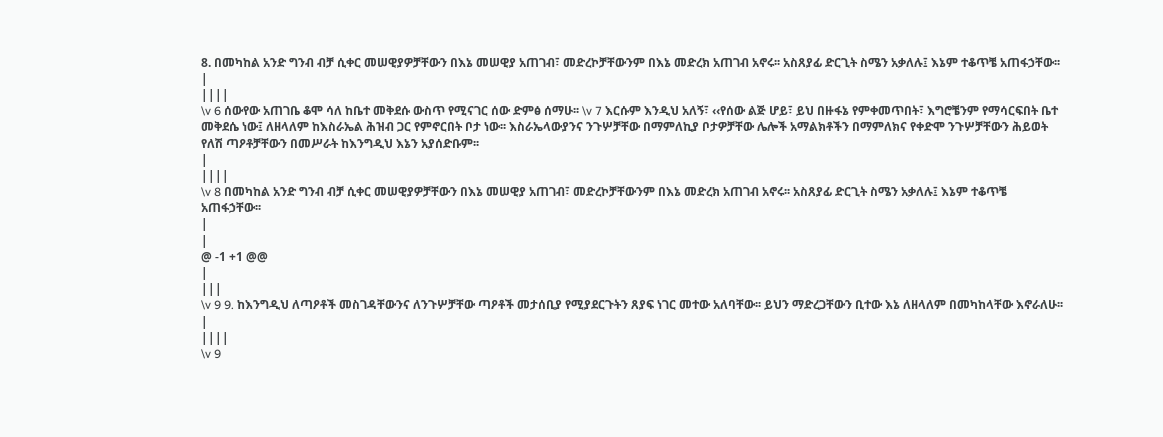8. በመካከል አንድ ግንብ ብቻ ሲቀር መሠዊያዎቻቸውን በእኔ መሠዊያ አጠገብ፣ መድረኮቻቸውንም በእኔ መድረክ አጠገብ አኖሩ፡፡ አስጸያፊ ድርጊት ስሜን አቃለሉ፤ እኔም ተቆጥቼ አጠፋኃቸው፡፡
|
||||
\v 6 ሰውየው አጠገቤ ቆሞ ሳለ ከቤተ መቅደሱ ውስጥ የሚናገር ሰው ድምፅ ሰማሁ፡፡ \v 7 እርሱም እንዲህ አለኝ፣ ‹‹የሰው ልጅ ሆይ፣ ይህ በዙፋኔ የምቀመጥበት፣ እግሮቼንም የማሳርፍበት ቤተ መቅደሴ ነው፤ ለዘላለም ከእስራኤል ሕዝብ ጋር የምኖርበት ቦታ ነው፡፡ እስራኤላውያንና ንጉሦቻቸው በማምለኪያ ቦታዎቻቸው ሌሎች አማልክቶችን በማምለክና የቀድሞ ንጉሦቻቸውን ሕይወት የለሽ ጣዖቶቻቸውን በመሥራት ከእንግዲህ እኔን አያሰድቡም፡፡
|
||||
\v 8 በመካከል አንድ ግንብ ብቻ ሲቀር መሠዊያዎቻቸውን በእኔ መሠዊያ አጠገብ፣ መድረኮቻቸውንም በእኔ መድረክ አጠገብ አኖሩ፡፡ አስጸያፊ ድርጊት ስሜን አቃለሉ፤ እኔም ተቆጥቼ አጠፋኃቸው፡፡
|
|
@ -1 +1 @@
|
|||
\v 9 9. ከእንግዲህ ለጣዖቶች መስገዳቸውንና ለንጉሦቻቸው ጣዖቶች መታሰቢያ የሚያደርጉትን ጸያፍ ነገር መተው አለባቸው፡፡ ይህን ማድረጋቸውን ቢተው እኔ ለዘላለም በመካከላቸው እኖራለሁ፡፡
|
||||
\v 9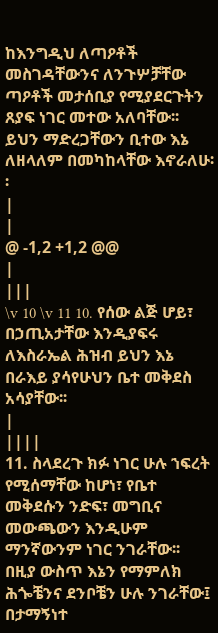ከእንግዲህ ለጣዖቶች መስገዳቸውንና ለንጉሦቻቸው ጣዖቶች መታሰቢያ የሚያደርጉትን ጸያፍ ነገር መተው አለባቸው፡፡ ይህን ማድረጋቸውን ቢተው እኔ ለዘላለም በመካከላቸው እኖራለሁ፡፡
|
|
@ -1,2 +1,2 @@
|
|||
\v 10 \v 11 10. የሰው ልጅ ሆይ፣ በኃጢአታቸው እንዲያፍሩ ለእስራኤል ሕዝብ ይህን እኔ በራእይ ያሳየሁህን ቤተ መቅደስ አሳያቸው፡፡
|
||||
11. ስላደረጉ ክፉ ነገር ሁሉ ኀፍረት የሚሰማቸው ከሆነ፣ የቤተ መቅደሱን ንድፍ፣ መግቢና መውጫውን እንዲሁም ማንኛውንም ነገር ንገራቸው፡፡ በዚያ ውስጥ እኔን የማምለክ ሕጐቼንና ደንቦቼን ሁሉ ንገራቸው፤ በታማኝነተ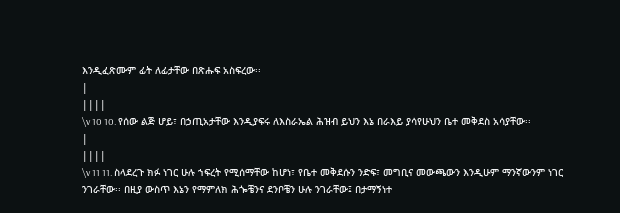እንዲፈጽሙም ፊት ለፊታቸው በጽሑፍ አስፍረው፡፡
|
||||
\v 10 10. የሰው ልጅ ሆይ፣ በኃጢአታቸው እንዲያፍሩ ለእስራኤል ሕዝብ ይህን እኔ በራእይ ያሳየሁህን ቤተ መቅደስ አሳያቸው፡፡
|
||||
\v 11 11. ስላደረጉ ክፉ ነገር ሁሉ ኀፍረት የሚሰማቸው ከሆነ፣ የቤተ መቅደሱን ንድፍ፣ መግቢና መውጫውን እንዲሁም ማንኛውንም ነገር ንገራቸው፡፡ በዚያ ውስጥ እኔን የማምለክ ሕጐቼንና ደንቦቼን ሁሉ ንገራቸው፤ በታማኝነተ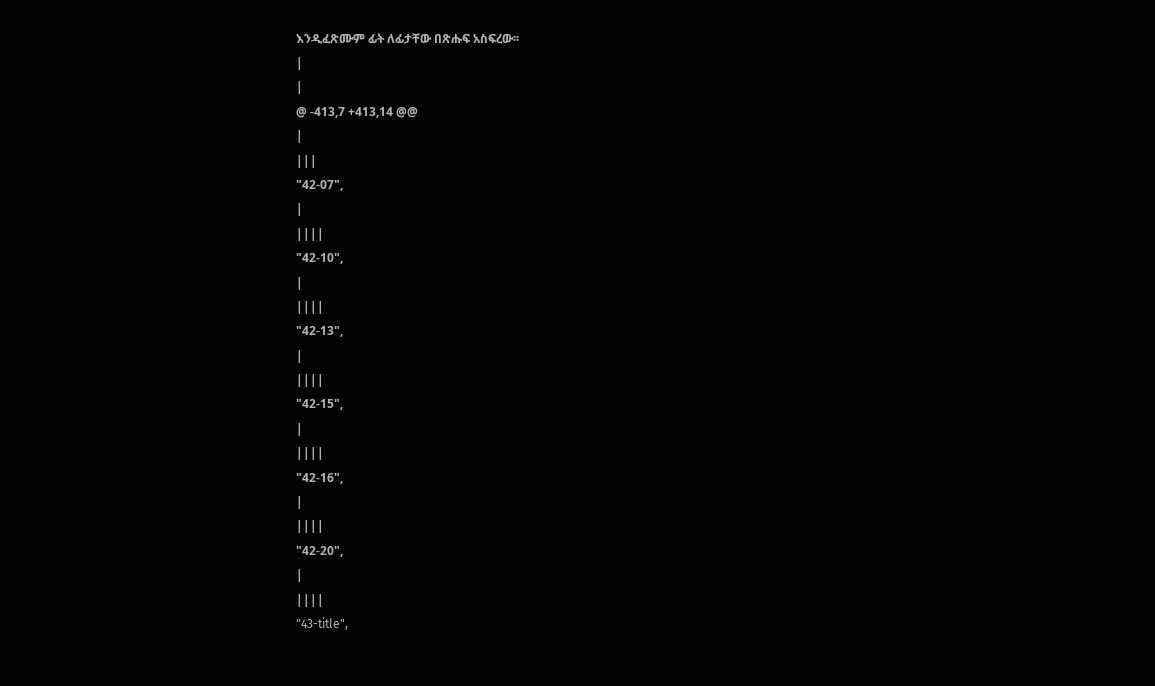እንዲፈጽሙም ፊት ለፊታቸው በጽሑፍ አስፍረው፡፡
|
|
@ -413,7 +413,14 @@
|
|||
"42-07",
|
||||
"42-10",
|
||||
"42-13",
|
||||
"42-15",
|
||||
"42-16",
|
||||
"42-20",
|
||||
"43-title",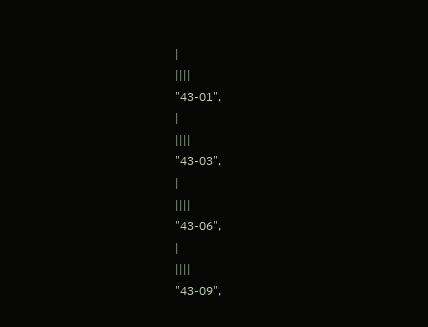|
||||
"43-01",
|
||||
"43-03",
|
||||
"43-06",
|
||||
"43-09",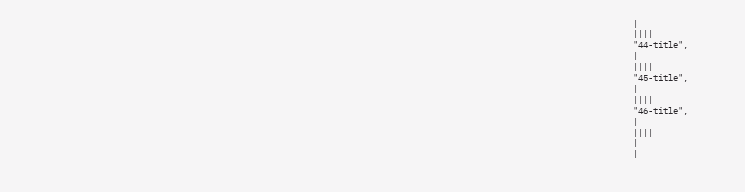|
||||
"44-title",
|
||||
"45-title",
|
||||
"46-title",
|
||||
|
|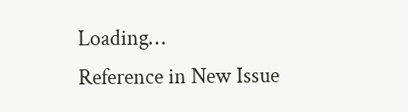Loading…
Reference in New Issue